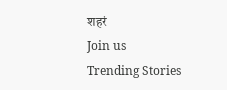शहरं
Join us
Trending Stories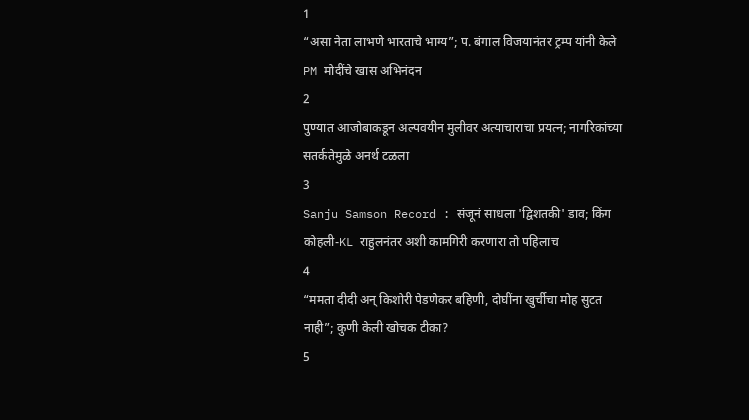1
“असा नेता लाभणे भारताचे भाग्य”; प. बंगाल विजयानंतर ट्रम्प यांनी केले PM मोदींचे खास अभिनंदन
2
पुण्यात आजोबाकडून अल्पवयीन मुलीवर अत्याचाराचा प्रयत्न; नागरिकांच्या सतर्कतेमुळे अनर्थ टळला
3
Sanju Samson Record : संजूनं साधला 'द्विशतकी' डाव; किंग कोहली-KL राहुलनंतर अशी कामगिरी करणारा तो पहिलाच
4
“ममता दीदी अन् किशोरी पेडणेकर बहिणी, दोघींना खुर्चीचा मोह सुटत नाही”; कुणी केली खोचक टीका?
5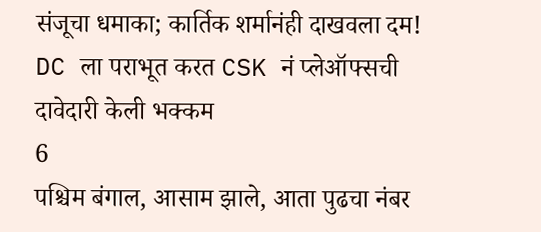संजूचा धमाका; कार्तिक शर्मानंही दाखवला दम! DC ला पराभूत करत CSK नं प्लेऑफ्सची दावेदारी केली भक्कम
6
पश्चिम बंगाल, आसाम झाले, आता पुढचा नंबर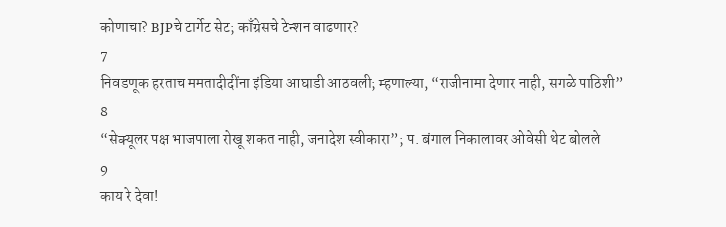कोणाचा? BJPचे टार्गेट सेट; काँग्रेसचे टेन्शन वाढणार?
7
निवडणूक हरताच ममतादीदींना इंडिया आघाडी आठवली; म्हणाल्या, “राजीनामा देणार नाही, सगळे पाठिशी”
8
“सेक्यूलर पक्ष भाजपाला रोखू शकत नाही, जनादेश स्वीकारा”; प. बंगाल निकालावर ओवेसी थेट बोलले
9
काय रे देवा!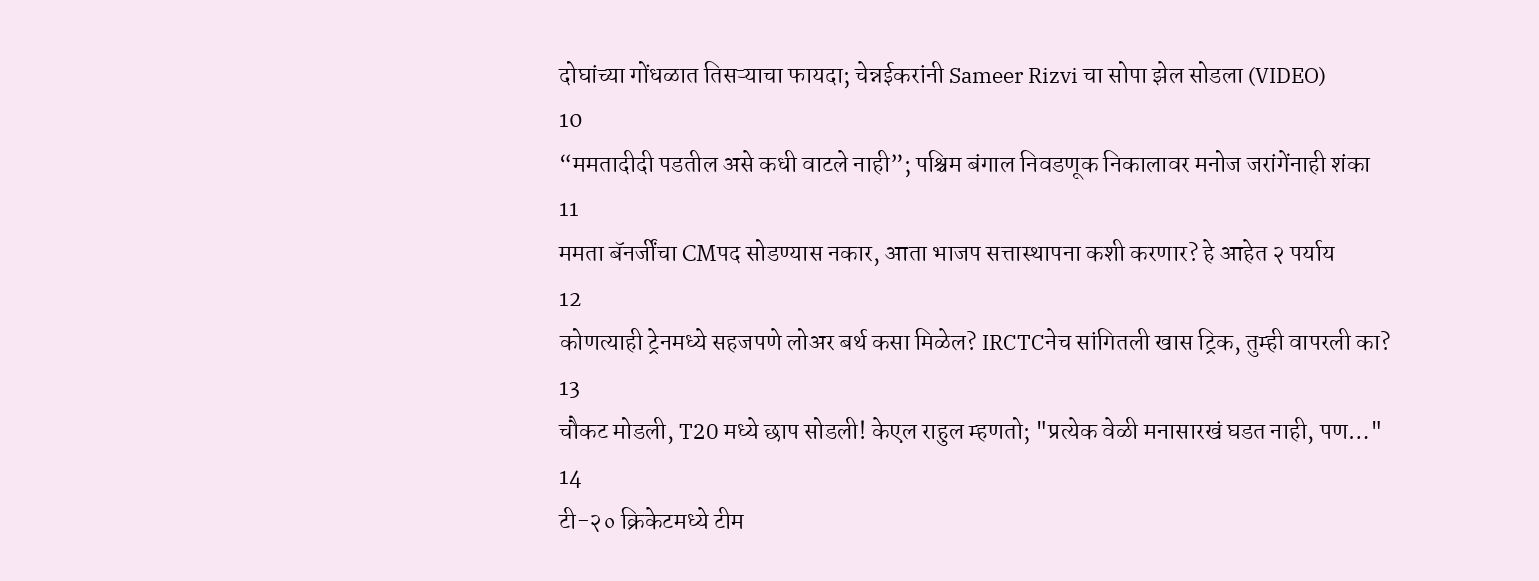दोघांच्या गोंधळात तिसऱ्याचा फायदा; चेन्नईकरांनी Sameer Rizvi चा सोपा झेल सोडला (VIDEO)
10
“ममतादीदी पडतील असे कधी वाटले नाही”; पश्चिम बंगाल निवडणूक निकालावर मनोज जरांगेंनाही शंका
11
ममता बॅनर्जींचा CMपद सोडण्यास नकार, आता भाजप सत्तास्थापना कशी करणार? हे आहेत २ पर्याय
12
कोणत्याही ट्रेनमध्ये सहजपणे लोअर बर्थ कसा मिळेल? IRCTCनेच सांगितली खास ट्रिक, तुम्ही वापरली का?
13
चौकट मोडली, T20 मध्ये छाप सोडली! केएल राहुल म्हणतो; "प्रत्येक वेळी मनासारखं घडत नाही, पण…"
14
टी-२० क्रिकेटमध्ये टीम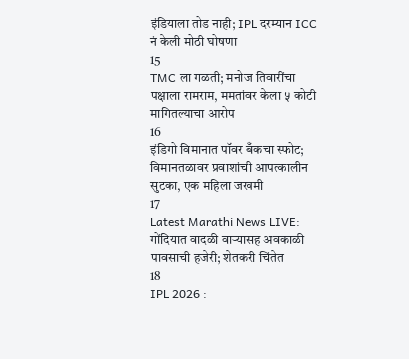इंडियाला तोड नाही; IPL दरम्यान ICC नं केली मोठी घोषणा
15
TMC ला गळती; मनोज तिवारींचा पक्षाला रामराम, ममतांवर केला ५ कोटी मागितल्याचा आरोप
16
इंडिगो विमानात पॉवर बँकचा स्फोट; विमानतळावर प्रवाशांची आपत्कालीन सुटका, एक महिला जखमी
17
Latest Marathi News LIVE: गोंदियात वादळी वाऱ्यासह अवकाळी पावसाची हजेरी; शेतकरी चिंतेत
18
IPL 2026 :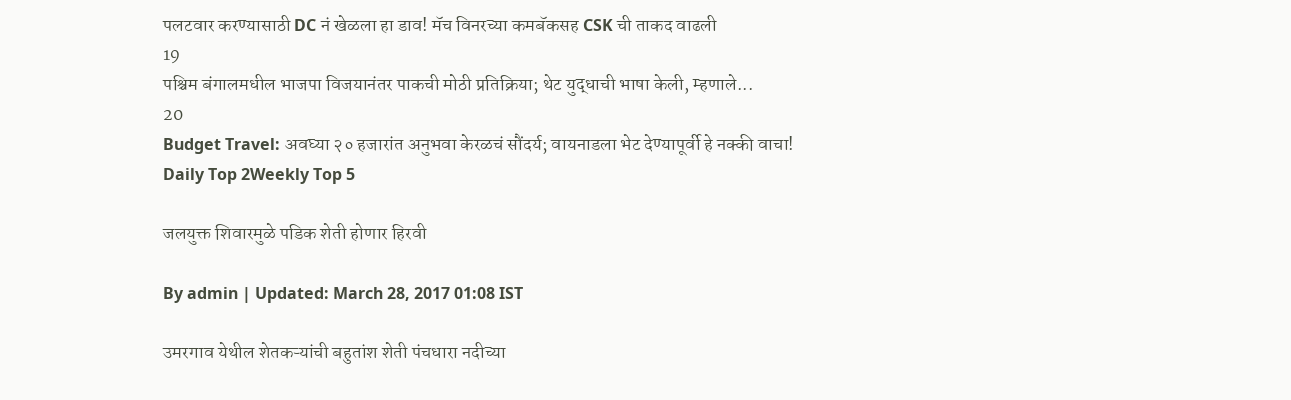पलटवार करण्यासाठी DC नं खेळला हा डाव! मॅच विनरच्या कमबॅकसह CSK ची ताकद वाढली
19
पश्चिम बंगालमधील भाजपा विजयानंतर पाकची मोठी प्रतिक्रिया; थेट युद्धाची भाषा केली, म्हणाले...
20
Budget Travel: अवघ्या २० हजारांत अनुभवा केरळचं सौंदर्य; वायनाडला भेट देण्यापूर्वी हे नक्की वाचा!
Daily Top 2Weekly Top 5

जलयुक्त शिवारमुळे पडिक शेती होणार हिरवी

By admin | Updated: March 28, 2017 01:08 IST

उमरगाव येथील शेतकऱ्यांची बहुतांश शेती पंचधारा नदीच्या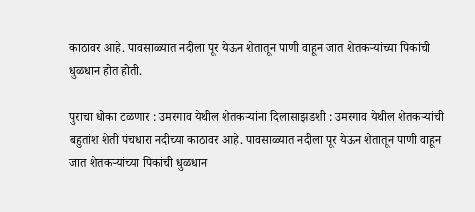काठावर आहे. पावसाळ्यात नदीला पूर येऊन शेतातून पाणी वाहून जात शेतकऱ्यांच्या पिकांची धुळधान होत होती.

पुराचा धोका टळणार : उमरगाव येथील शेतकऱ्यांना दिलासाझडशी : उमरगाव येथील शेतकऱ्यांची बहुतांश शेती पंचधारा नदीच्या काठावर आहे. पावसाळ्यात नदीला पूर येऊन शेतातून पाणी वाहून जात शेतकऱ्यांच्या पिकांची धुळधान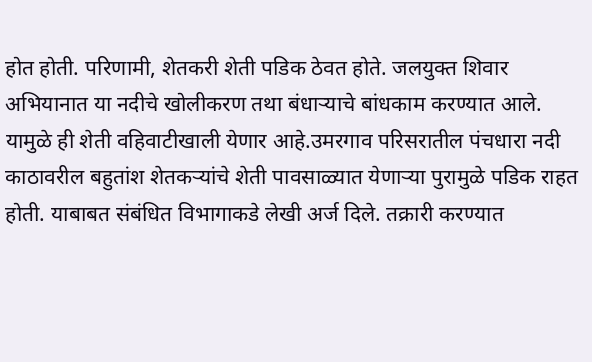होत होती. परिणामी, शेतकरी शेती पडिक ठेवत होते. जलयुक्त शिवार अभियानात या नदीचे खोलीकरण तथा बंधाऱ्याचे बांधकाम करण्यात आले. यामुळे ही शेती वहिवाटीखाली येणार आहे.उमरगाव परिसरातील पंचधारा नदी काठावरील बहुतांश शेतकऱ्यांचे शेती पावसाळ्यात येणाऱ्या पुरामुळे पडिक राहत होती. याबाबत संबंधित विभागाकडे लेखी अर्ज दिले. तक्रारी करण्यात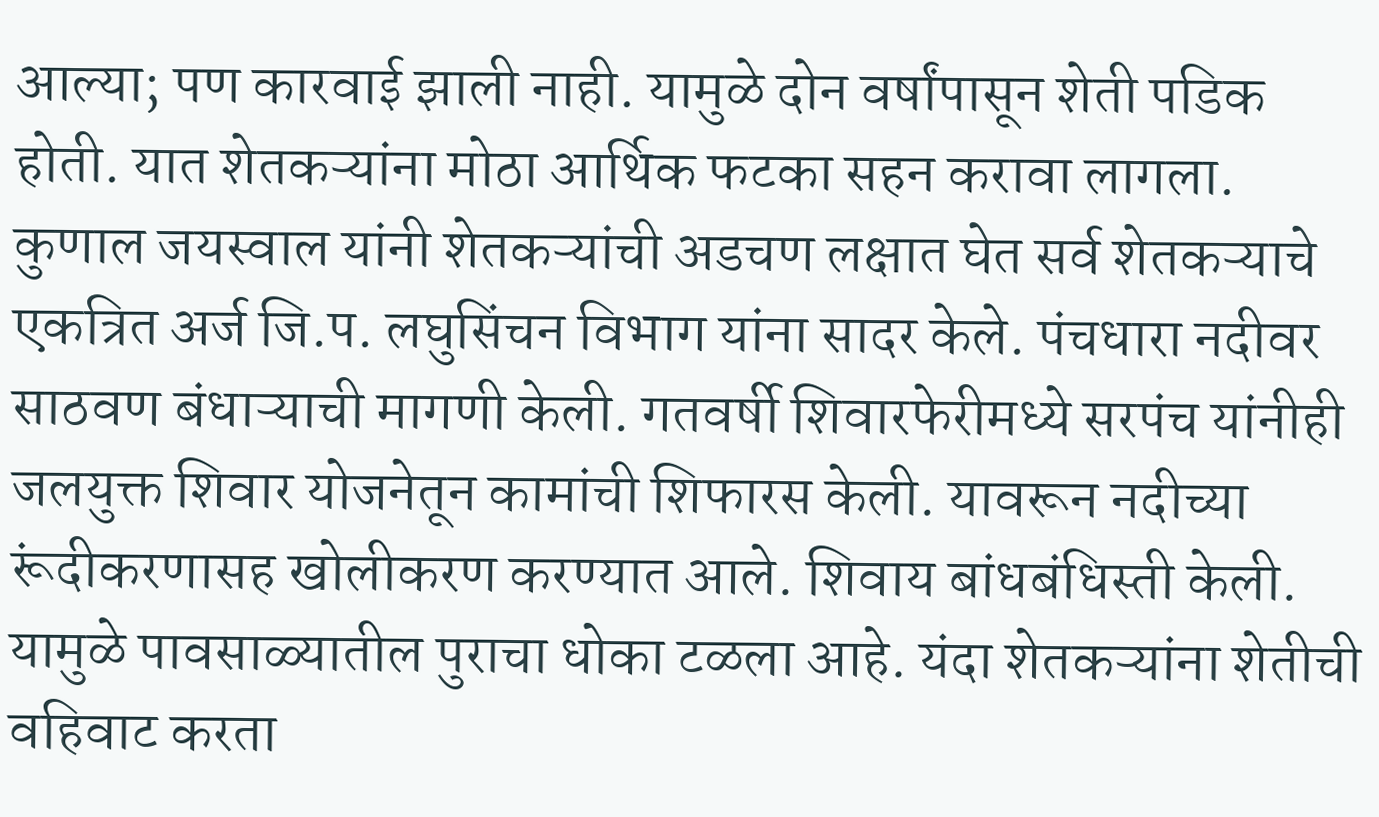आल्या; पण कारवाई झाली नाही. यामुळे दोन वर्षांपासून शेती पडिक होती. यात शेतकऱ्यांना मोठा आर्थिक फटका सहन करावा लागला. कुणाल जयस्वाल यांनी शेतकऱ्यांची अडचण लक्षात घेत सर्व शेतकऱ्याचे एकत्रित अर्ज जि.प. लघुसिंचन विभाग यांना सादर केले. पंचधारा नदीवर साठवण बंधाऱ्याची मागणी केली. गतवर्षी शिवारफेरीमध्ये सरपंच यांनीही जलयुक्त शिवार योजनेतून कामांची शिफारस केली. यावरून नदीच्या रूंदीकरणासह खोलीकरण करण्यात आले. शिवाय बांधबंधिस्ती केली. यामुळे पावसाळ्यातील पुराचा धोका टळला आहे. यंदा शेतकऱ्यांना शेतीची वहिवाट करता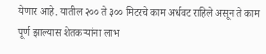येणार आहे. यातील २०० ते ३०० मिटरचे काम अर्धवट राहिले असून ते काम पूर्ण झाल्यास शेतकऱ्यांना लाभ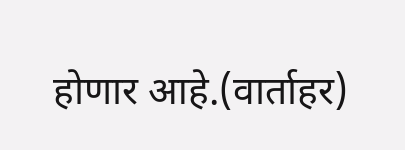होणार आहे.(वार्ताहर)